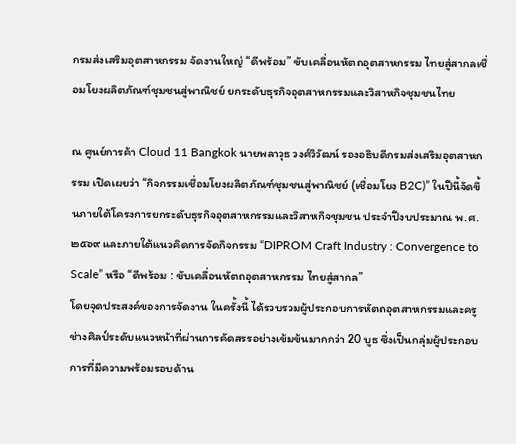กรมส่งเสริมอุตสาหกรรม จัดงานใหญ่ “ดีพร้อม” ขับเคลื่อนหัตถอุตสาหกรรม ไทยสู่สากลเชื่อมโยงผลิตภัณฑ์ชุมชนสู่พาณิชย์ ยกระดับธุรกิจอุตสาหกรรมและวิสาหกิจชุมชนไทย

ณ ศูนย์การค้า Cloud 11 Bangkok นายพลาวุธ วงศ์วิวัฒน์ รองอธิบดีกรมส่งเสริมอุตสาหกรรม เปิดเผยว่า “กิจกรรมเชื่อมโยงผลิตภัณฑ์ชุมชนสู่พาณิชย์ (เชื่อมโยง B2C)” ในปีนี้จัดขึ้นภายใต้โครงการยกระดับธุรกิจอุตสาหกรรมและวิสาหกิจชุมชน ประจำปีงบประมาณ พ.ศ. ๒๕๖๙ และภายใต้แนวคิดการจัดกิจกรรม “DIPROM Craft Industry : Convergence to Scale” หรือ “ดีพร้อม : ขับเคลื่อนหัตถอุตสาหกรรม ไทยสู่สากล”
โดยจุดประสงค์ของการจัดงาน ในครั้งนี้ ได้รวบรวมผู้ประกอบการหัตถอุตสาหกรรมและครูช่างศิลป์ระดับแนวหน้าที่ผ่านการคัดสรรอย่างเข้มข้นมากกว่า 20 บูธ ซึ่งเป็นกลุ่มผู้ประกอบการที่มีความพร้อมรอบด้าน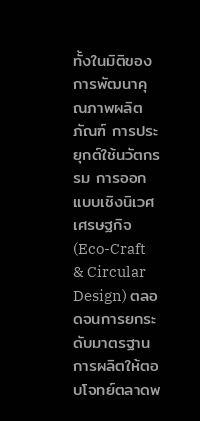ทั้งในมิติของการพัฒนาคุณภาพผลิตภัณฑ์ การประยุกต์ใช้นวัตกรรม การออกแบบเชิงนิเวศเศรษฐกิจ (Eco-Craft & Circular Design) ตลอดจนการยกระดับมาตรฐานการผลิตให้ตอบโจทย์ตลาดพ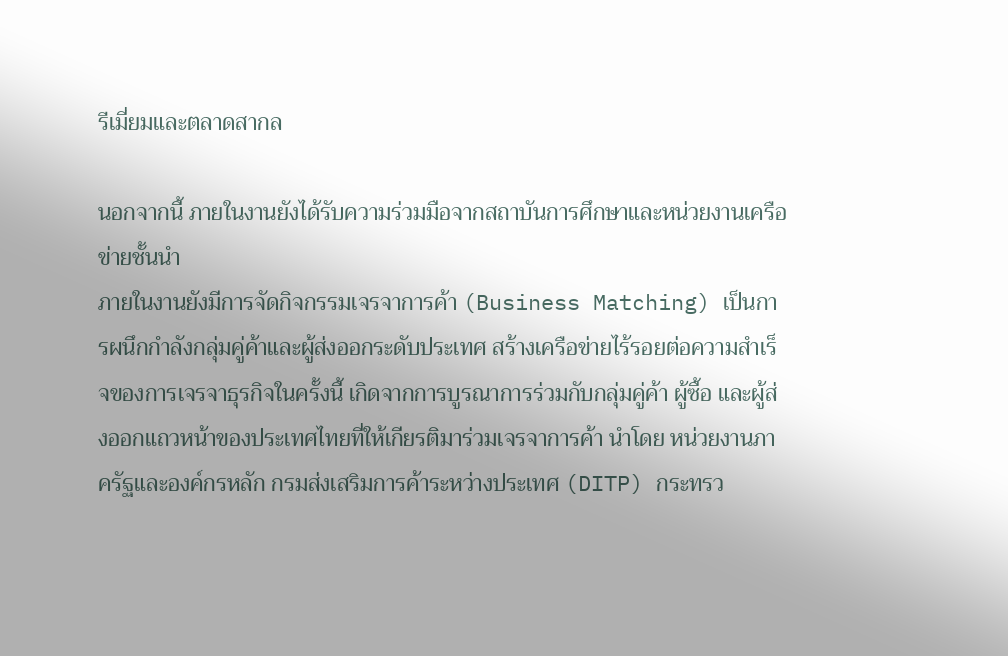รีเมี่ยมและตลาดสากล

นอกจากนี้ ภายในงานยังได้รับความร่วมมือจากสถาบันการศึกษาและหน่วยงานเครือข่ายชั้นนำ
ภายในงานยังมีการจัดกิจกรรมเจรจาการค้า (Business Matching) เป็นการผนึกกำลังกลุ่มคู่ค้าและผู้ส่งออกระดับประเทศ สร้างเครือข่ายไร้รอยต่อความสำเร็จของการเจรจาธุรกิจในครั้งนี้ เกิดจากการบูรณาการร่วมกับกลุ่มคู่ค้า ผู้ซื้อ และผู้ส่งออกแถวหน้าของประเทศไทยที่ให้เกียรติมาร่วมเจรจาการค้า นำโดย หน่วยงานภาครัฐและองค์กรหลัก กรมส่งเสริมการค้าระหว่างประเทศ (DITP) กระทรว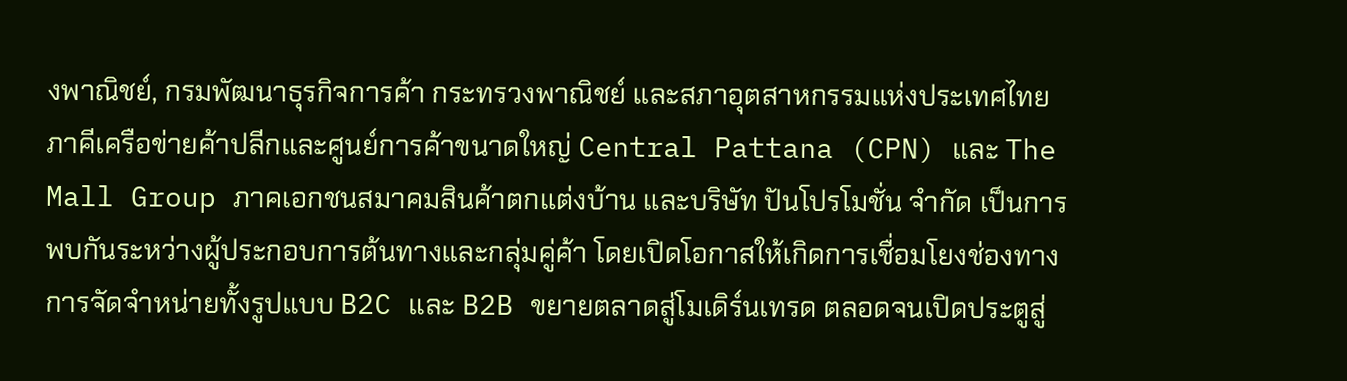งพาณิชย์, กรมพัฒนาธุรกิจการค้า กระทรวงพาณิชย์ และสภาอุตสาหกรรมแห่งประเทศไทย ภาคีเครือข่ายค้าปลีกและศูนย์การค้าขนาดใหญ่ Central Pattana (CPN) และ The Mall Group ภาคเอกชนสมาคมสินค้าตกแต่งบ้าน และบริษัท ปันโปรโมชั่น จำกัด เป็นการพบกันระหว่างผู้ประกอบการต้นทางและกลุ่มคู่ค้า โดยเปิดโอกาสให้เกิดการเชื่อมโยงช่องทางการจัดจำหน่ายทั้งรูปแบบ B2C และ B2B ขยายตลาดสู่โมเดิร์นเทรด ตลอดจนเปิดประตูสู่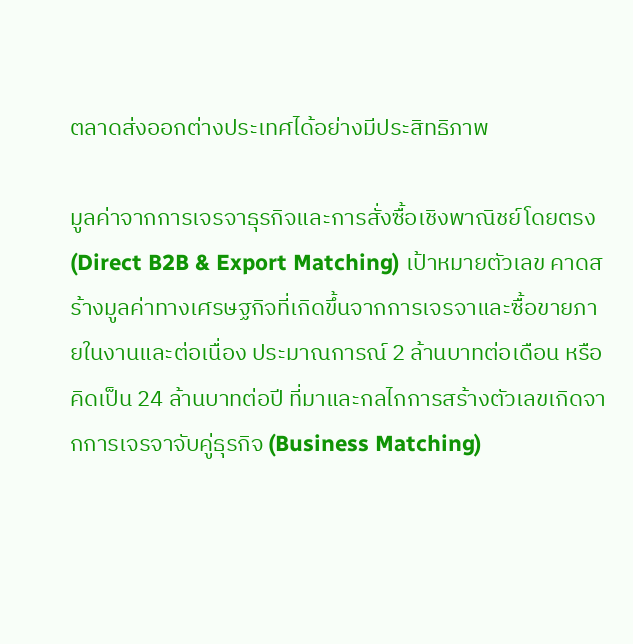ตลาดส่งออกต่างประเทศได้อย่างมีประสิทธิภาพ

มูลค่าจากการเจรจาธุรกิจและการสั่งซื้อเชิงพาณิชย์โดยตรง (Direct B2B & Export Matching) เป้าหมายตัวเลข คาดสร้างมูลค่าทางเศรษฐกิจที่เกิดขึ้นจากการเจรจาและซื้อขายภายในงานและต่อเนื่อง ประมาณการณ์ 2 ล้านบาทต่อเดือน หรือคิดเป็น 24 ล้านบาทต่อปี ที่มาและกลไกการสร้างตัวเลขเกิดจากการเจรจาจับคู่ธุรกิจ (Business Matching)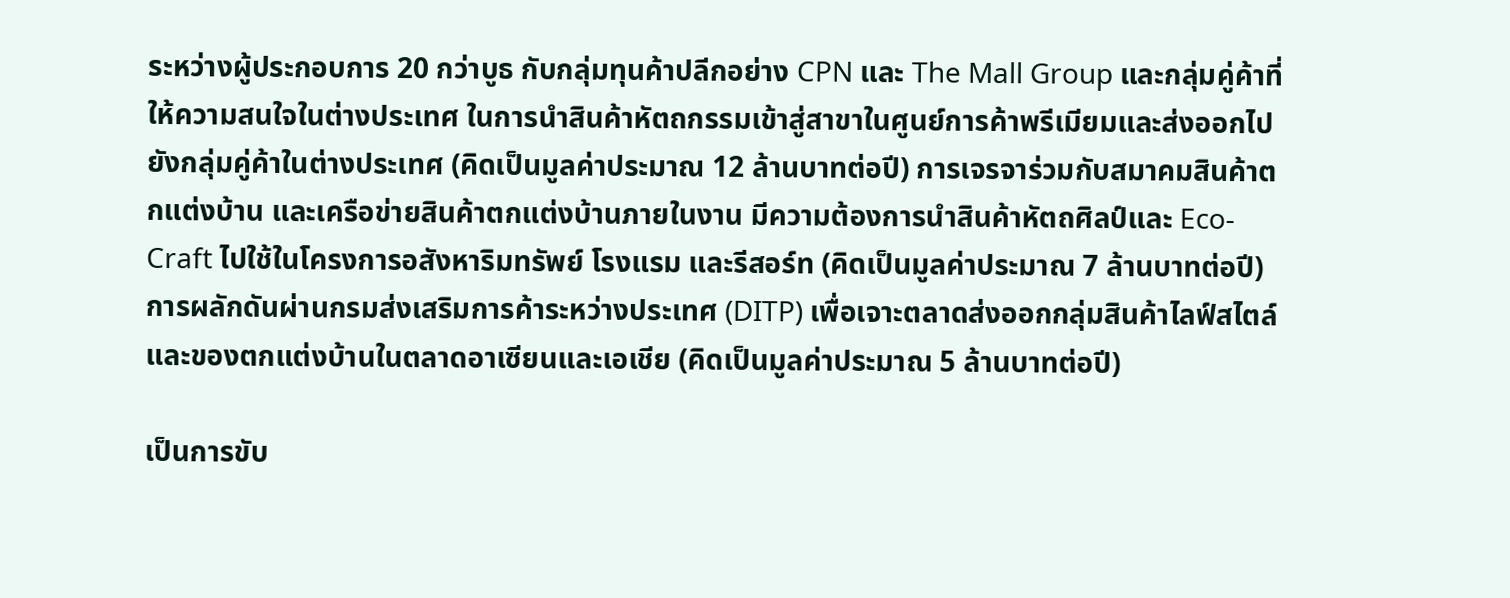ระหว่างผู้ประกอบการ 20 กว่าบูธ กับกลุ่มทุนค้าปลีกอย่าง CPN และ The Mall Group และกลุ่มคู่ค้าที่ให้ความสนใจในต่างประเทศ ในการนำสินค้าหัตถกรรมเข้าสู่สาขาในศูนย์การค้าพรีเมียมและส่งออกไปยังกลุ่มคู่ค้าในต่างประเทศ (คิดเป็นมูลค่าประมาณ 12 ล้านบาทต่อปี) การเจรจาร่วมกับสมาคมสินค้าตกแต่งบ้าน และเครือข่ายสินค้าตกแต่งบ้านภายในงาน มีความต้องการนำสินค้าหัตถศิลป์และ Eco-Craft ไปใช้ในโครงการอสังหาริมทรัพย์ โรงแรม และรีสอร์ท (คิดเป็นมูลค่าประมาณ 7 ล้านบาทต่อปี) การผลักดันผ่านกรมส่งเสริมการค้าระหว่างประเทศ (DITP) เพื่อเจาะตลาดส่งออกกลุ่มสินค้าไลฟ์สไตล์และของตกแต่งบ้านในตลาดอาเซียนและเอเชีย (คิดเป็นมูลค่าประมาณ 5 ล้านบาทต่อปี)

เป็นการขับ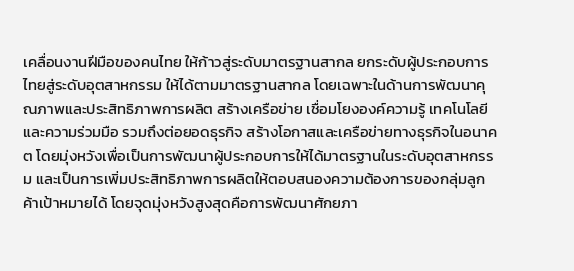เคลื่อนงานฝีมือของคนไทย ให้ก้าวสู่ระดับมาตรฐานสากล ยกระดับผู้ประกอบการไทยสู่ระดับอุตสาหกรรม ให้ได้ตามมาตรฐานสากล โดยเฉพาะในด้านการพัฒนาคุณภาพและประสิทธิภาพการผลิต สร้างเครือข่าย เชื่อมโยงองค์ความรู้ เทคโนโลยี และความร่วมมือ รวมถึงต่อยอดธุรกิจ สร้างโอกาสและเครือข่ายทางธุรกิจในอนาคต โดยมุ่งหวังเพื่อเป็นการพัฒนาผู้ประกอบการให้ได้มาตรฐานในระดับอุตสาหกรรม และเป็นการเพิ่มประสิทธิภาพการผลิตให้ตอบสนองความต้องการของกลุ่มลูกค้าเป้าหมายได้ โดยจุดมุ่งหวังสูงสุดคือการพัฒนาศักยภา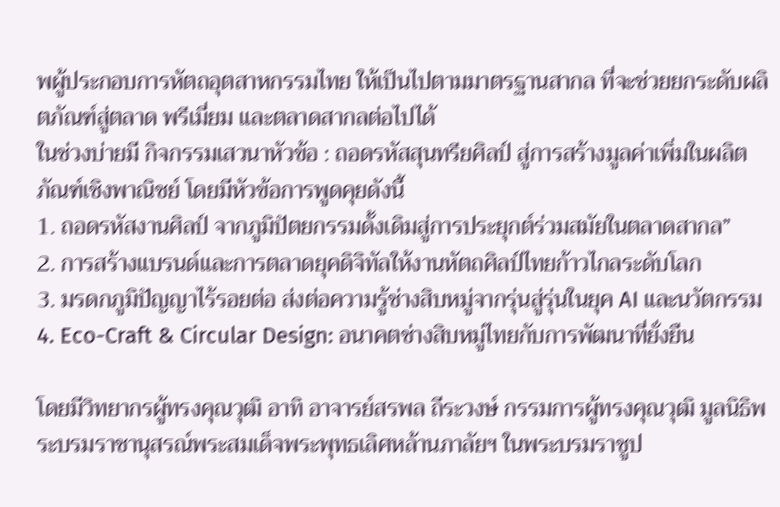พผู้ประกอบการหัตถอุตสาหกรรมไทย ให้เป็นไปตามมาตรฐานสากล ที่จะช่วยยกระดับผลิตภัณฑ์สู่ตลาด พรีเมี่ยม และตลาดสากลต่อไปได้
ในช่วงบ่ายมี กิจกรรมเสวนาหัวข้อ : ถอดรหัสสุนทรียศิลป์ สู่การสร้างมูลค่าเพิ่มในผลิตภัณฑ์เชิงพาณิชย์ โดยมีหัวข้อการพูดคุยดังนี้
1. ถอดรหัสงานศิลป์ จากภูมิปัตยกรรมดั้งเดิมสู่การประยุกต์ร่วมสมัยในตลาดสากล”
2. การสร้างแบรนด์และการตลาดยุคดิจิทัลให้งานหัตถศิลป์ไทยก้าวไกลระดับโลก
3. มรดกภูมิปัญญาไร้รอยต่อ ส่งต่อความรู้ช่างสิบหมู่จากรุ่นสู่รุ่นในยุค AI และนวัตกรรม
4. Eco-Craft & Circular Design: อนาคตช่างสิบหมู่ไทยกับการพัฒนาที่ยั่งยืน

โดยมีวิทยากรผู้ทรงคุณวุฒิ อาทิ อาจารย์สรพล ถีระวงษ์ กรรมการผู้ทรงคุณวุฒิ มูลนิธิพระบรมราชานุสรณ์พระสมเด็จพระพุทธเลิศหล้านภาลัยฯ ในพระบรมราชูป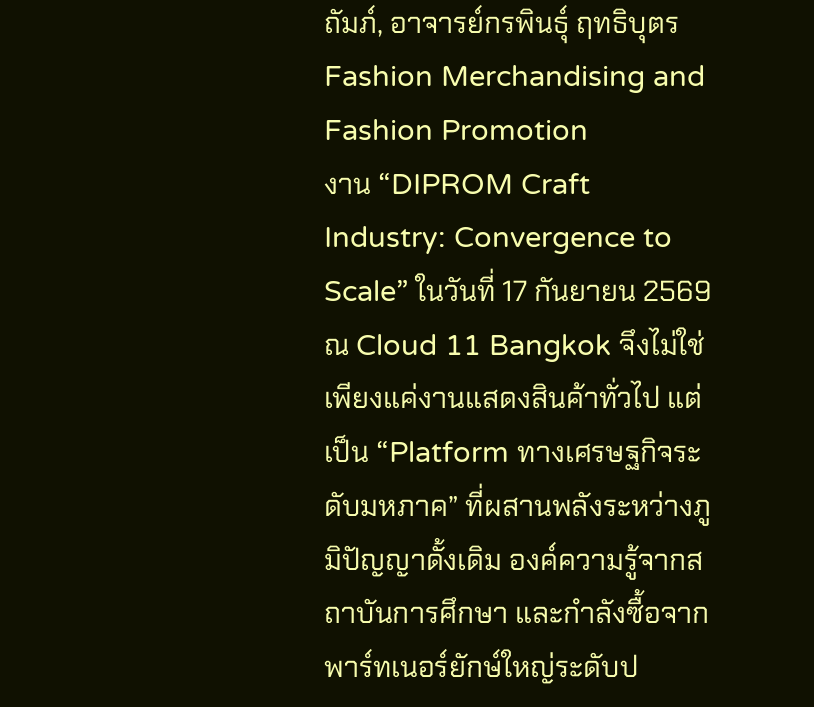ถัมภ์, อาจารย์กรพินธุ์ ฤทธิบุตร Fashion Merchandising and Fashion Promotion
งาน “DIPROM Craft Industry: Convergence to Scale” ในวันที่ 17 กันยายน 2569 ณ Cloud 11 Bangkok จึงไม่ใช่เพียงแค่งานแสดงสินค้าทั่วไป แต่เป็น “Platform ทางเศรษฐกิจระดับมหภาค” ที่ผสานพลังระหว่างภูมิปัญญาดั้งเดิม องค์ความรู้จากสถาบันการศึกษา และกำลังซื้อจากพาร์ทเนอร์ยักษ์ใหญ่ระดับป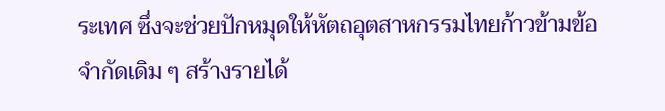ระเทศ ซึ่งจะช่วยปักหมุดให้หัตถอุตสาหกรรมไทยก้าวข้ามข้อจำกัดเดิม ๆ สร้างรายได้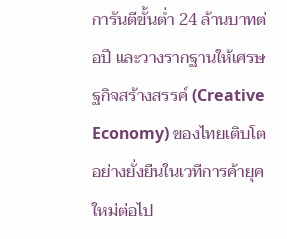การันตีขั้นต่ำ 24 ล้านบาทต่อปี และวางรากฐานให้เศรษฐกิจสร้างสรรค์ (Creative Economy) ของไทยเติบโตอย่างยั่งยืนในเวทีการค้ายุคใหม่ต่อไป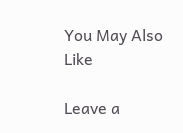You May Also Like

Leave a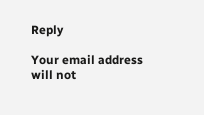Reply

Your email address will not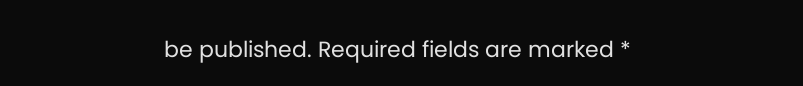be published. Required fields are marked *